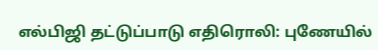எல்பிஜி தட்டுப்பாடு எதிரொலி: புணேயில்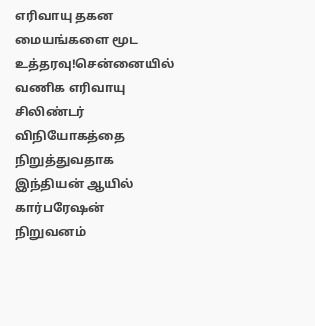எரிவாயு தகன மையங்களை மூட உத்தரவு!சென்னையில் வணிக எரிவாயு சிலிண்டர் விநியோகத்தை நிறுத்துவதாக இந்தியன் ஆயில் கார்பரேஷன் நிறுவனம்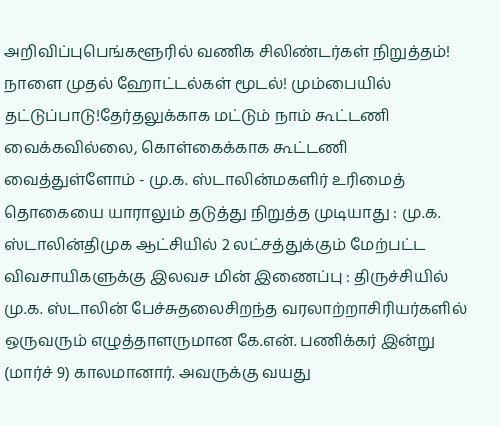அறிவிப்புபெங்களூரில் வணிக சிலிண்டர்கள் நிறுத்தம்! நாளை முதல் ஹோட்டல்கள் மூடல்! மும்பையில் தட்டுப்பாடு!தேர்தலுக்காக மட்டும் நாம் கூட்டணி வைக்கவில்லை, கொள்கைக்காக கூட்டணி வைத்துள்ளோம் - மு.க. ஸ்டாலின்மகளிர் உரிமைத் தொகையை யாராலும் தடுத்து நிறுத்த முடியாது : மு.க. ஸ்டாலின்திமுக ஆட்சியில் 2 லட்சத்துக்கும் மேற்பட்ட விவசாயிகளுக்கு இலவச மின் இணைப்பு : திருச்சியில் மு.க. ஸ்டாலின் பேச்சுதலைசிறந்த வரலாற்றாசிரியர்களில் ஒருவரும் எழுத்தாளருமான கே.என். பணிக்கர் இன்று (மார்ச் 9) காலமானார். அவருக்கு வயது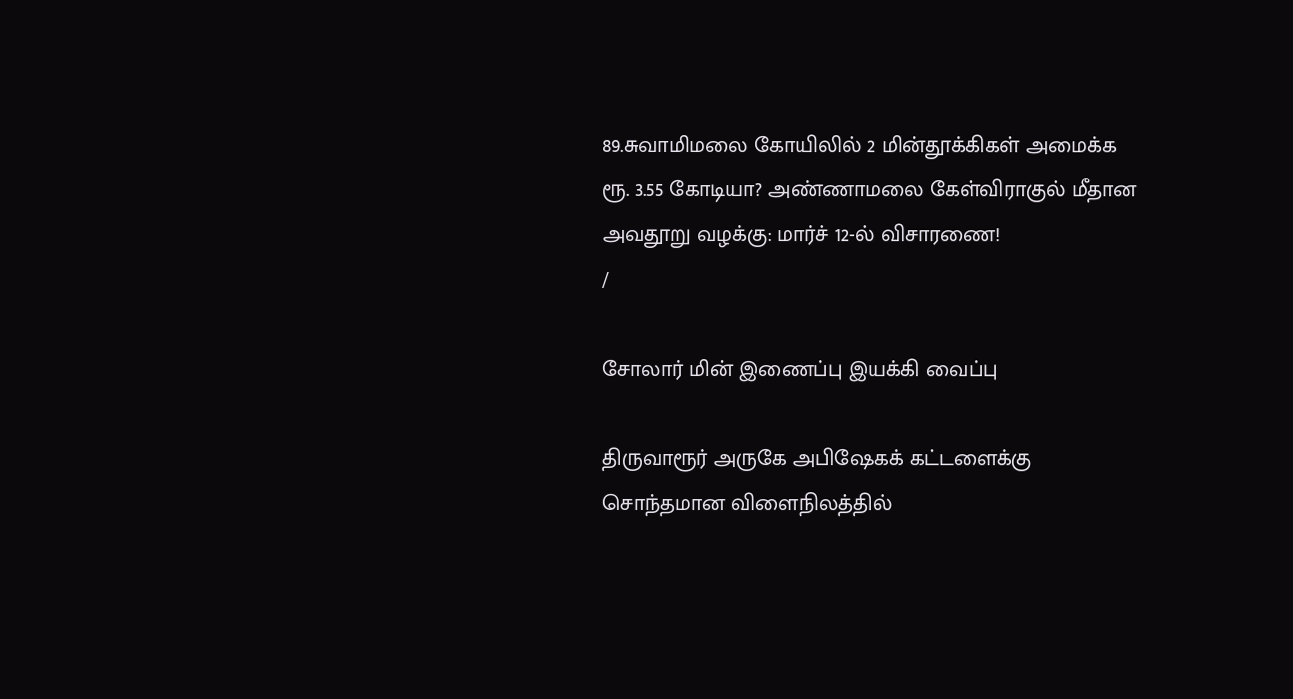89.சுவாமிமலை கோயிலில் 2 மின்தூக்கிகள் அமைக்க ரூ. 3.55 கோடியா? அண்ணாமலை கேள்விராகுல் மீதான அவதூறு வழக்கு: மார்ச் 12-ல் விசாரணை!
/

சோலார் மின் இணைப்பு இயக்கி வைப்பு

திருவாரூர் அருகே அபிஷேகக் கட்டளைக்கு சொந்தமான விளைநிலத்தில்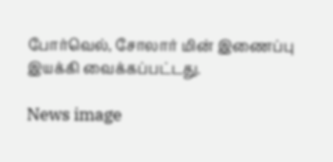போர்வெல், சோலார் மின் இணைப்பு இயக்கி வைக்கப்பட்டது.

News image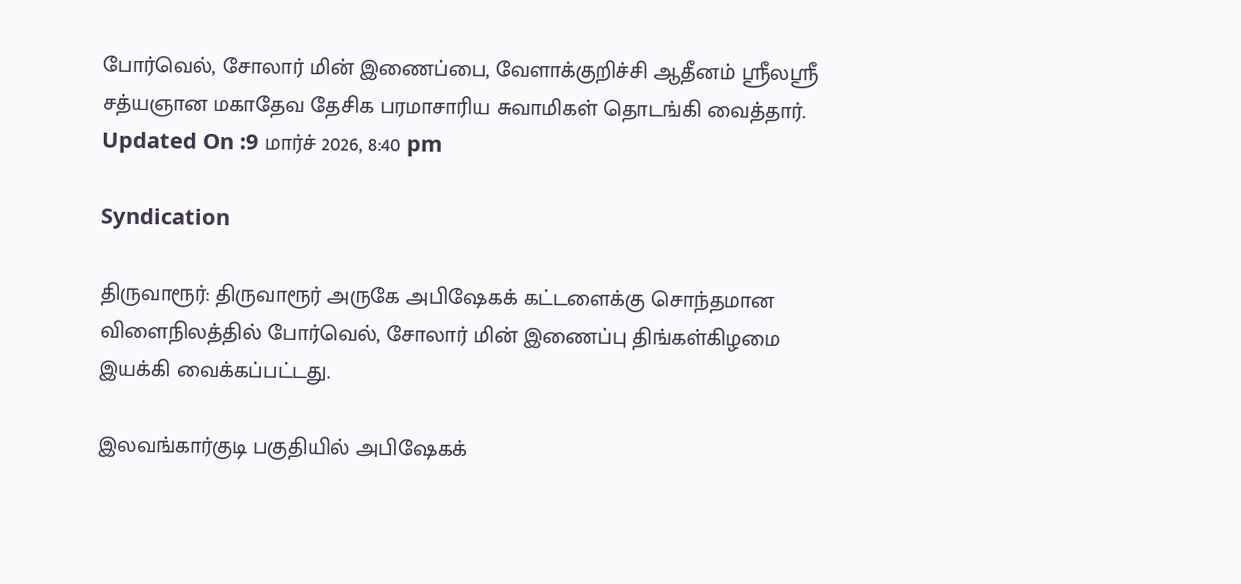போர்வெல், சோலார் மின் இணைப்பை, வேளாக்குறிச்சி ஆதீனம் ஸ்ரீலஸ்ரீ சத்யஞான மகாதேவ தேசிக பரமாசாரிய சுவாமிகள் தொடங்கி வைத்தார்.
Updated On :9 மார்ச் 2026, 8:40 pm

Syndication

திருவாரூர்: திருவாரூர் அருகே அபிஷேகக் கட்டளைக்கு சொந்தமான விளைநிலத்தில் போர்வெல், சோலார் மின் இணைப்பு திங்கள்கிழமை இயக்கி வைக்கப்பட்டது.

இலவங்கார்குடி பகுதியில் அபிஷேகக்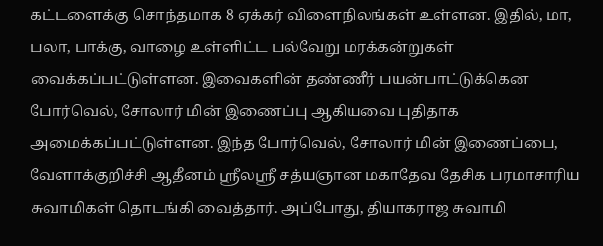கட்டளைக்கு சொந்தமாக 8 ஏக்கர் விளைநிலங்கள் உள்ளன. இதில், மா, பலா, பாக்கு, வாழை உள்ளிட்ட பல்வேறு மரக்கன்றுகள் வைக்கப்பட்டுள்ளன. இவைகளின் தண்ணீர் பயன்பாட்டுக்கென போர்வெல், சோலார் மின் இணைப்பு ஆகியவை புதிதாக அமைக்கப்பட்டுள்ளன. இந்த போர்வெல், சோலார் மின் இணைப்பை, வேளாக்குறிச்சி ஆதீனம் ஸ்ரீலஸ்ரீ சத்யஞான மகாதேவ தேசிக பரமாசாரிய சுவாமிகள் தொடங்கி வைத்தார். அப்போது, தியாகராஜ சுவாமி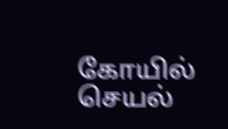கோயில் செயல்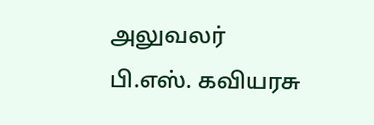அலுவலர் பி.எஸ். கவியரசு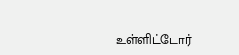உள்ளிட்டோர்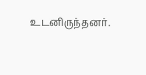உடனிருந்தனர்.